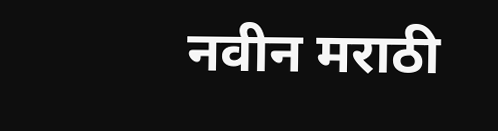नवीन मराठी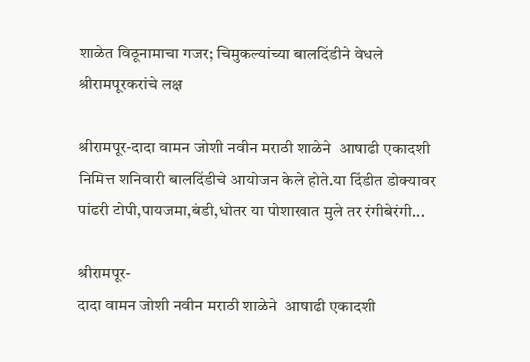शाळेत विठूनामाचा गजर; चिमुकल्यांच्या बालदिंडीने वेधले श्रीरामपूरकरांचे लक्ष

श्रीरामपूर-दादा वामन जोशी नवीन मराठी शाळेने  आषाढी एकादशी निमित्त शनिवारी बालदिंडीचे आयोजन केले होते.या दिंडीत डोक्यावर पांढरी टोपी,पायजमा,बंडी,धोतर या पोशाखात मुले तर रंगीबेरंगी...

श्रीरामपूर-
दादा वामन जोशी नवीन मराठी शाळेने  आषाढी एकादशी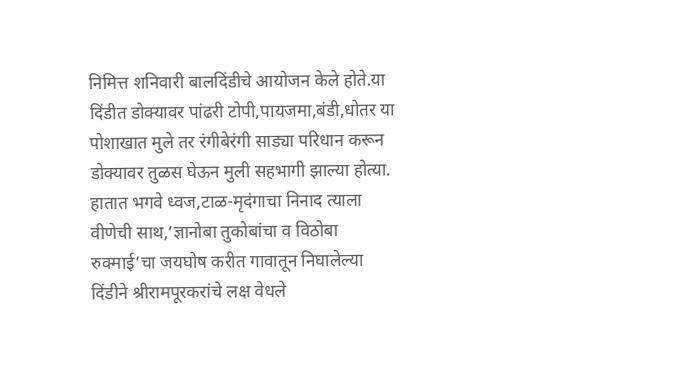निमित्त शनिवारी बालदिंडीचे आयोजन केले होते.या दिंडीत डोक्यावर पांढरी टोपी,पायजमा,बंडी,धोतर या पोशाखात मुले तर रंगीबेरंगी साड्या परिधान करून डोक्यावर तुळस घेऊन मुली सहभागी झाल्या होत्या. हातात भगवे ध्वज,टाळ-मृदंगाचा निनाद त्याला वीणेची साथ,’ज्ञानोबा तुकोबांचा व विठोबा रुक्माई’चा जयघोष करीत गावातून निघालेल्या दिंडीने श्रीरामपूरकरांचे लक्ष वेधले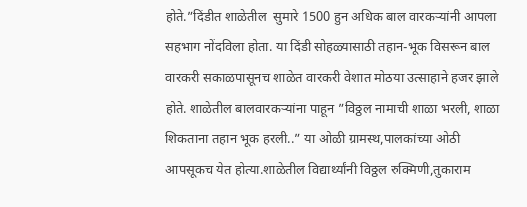होते.”दिंडीत शाळेतील  सुमारे 1500 हुन अधिक बाल वारकऱ्यांनी आपला सहभाग नोंदविला होता. या दिंडी सोहळ्यासाठी तहान-भूक विसरून बाल वारकरी सकाळपासूनच शाळेत वारकरी वेशात मोठया उत्साहाने हजर झाले होते. शाळेतील बालवारकऱ्यांना पाहून ”विठ्ठल नामाची शाळा भरली, शाळा शिकताना तहान भूक हरली..” या ओळी ग्रामस्थ,पालकांच्या ओठी आपसूकच येत होत्या.शाळेतील विद्यार्थ्यांनी विठ्ठल रुक्मिणी,तुकाराम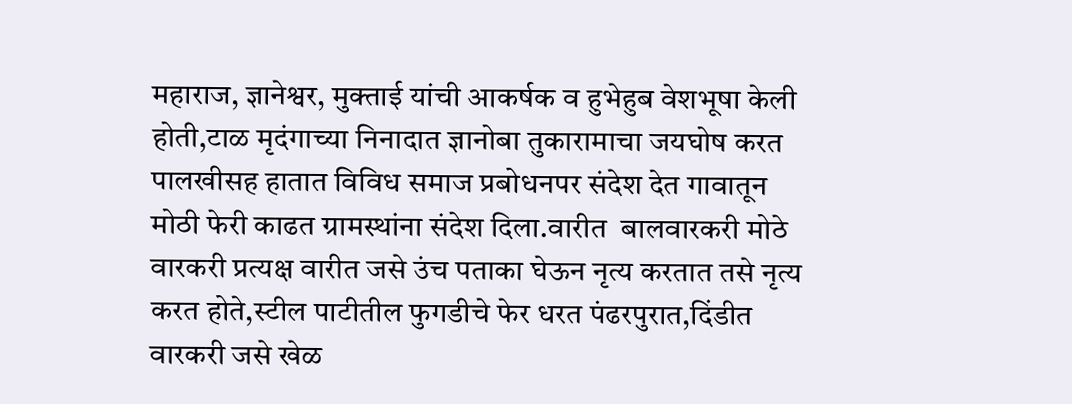महाराज, ज्ञानेश्वर, मुक्ताई यांची आकर्षक व हुभेहुब वेशभूषा केली होती,टाळ मृदंगाच्या निनादात ज्ञानोबा तुकारामाचा जयघोष करत पालखीसह हातात विविध समाज प्रबोधनपर संदेश देत गावातून मोठी फेरी काढत ग्रामस्थांना संदेश दिला.वारीत  बालवारकरी मोठे वारकरी प्रत्यक्ष वारीत जसे उंच पताका घेऊन नृत्य करतात तसे नृत्य करत होते,स्टील पाटीतील फुगडीचे फेर धरत पंढरपुरात,दिंडीत वारकरी जसे खेळ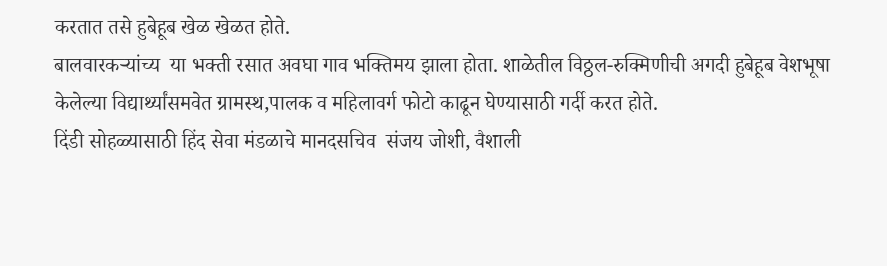करतात तसे हुबेहूब खेळ खेळत होते.
बालवारकऱ्यांच्य  या भक्ती रसात अवघा गाव भक्तिमय झाला होता. शाळेतील विठ्ठल-रुक्मिणीची अगदी हुबेहूब वेशभूषा केलेल्या विद्यार्थ्यांसमवेत ग्रामस्थ,पालक व महिलावर्ग फोटो काढून घेण्यासाठी गर्दी करत होते.
दिंडी सोहळ्यासाठी हिंद सेवा मंडळाचे मानदसचिव  संजय जोशी, वैशाली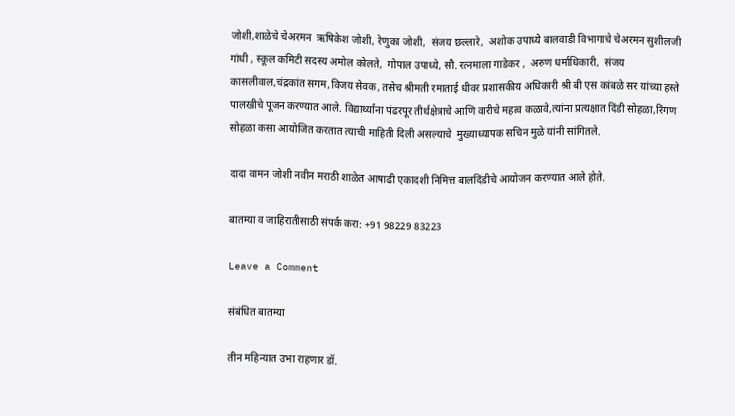जोशी,शाळेचे चेअरमन  ऋषिकेश जोशी, रेणुका जोशी,  संजय छल्लारे,  अशोक उपाध्ये बालवाडी विभागाचे चेअरमन सुशीलजी गांधी , स्कूल कमिटी सदस्य अमोल कोलते,  गोपाल उपाध्ये, सौ. रत्नमाला गाडेकर ,  अरुण धर्माधिकारी,  संजय कासलीवाल,चंद्रकांत सगम,विजय सेवक, तसेच श्रीमती रमाताई धीवर प्रशासकीय अधिकारी श्री बी एस कांबळे सर यांच्या हस्ते पालखीचे पूजन करण्यात आले. विद्यार्थ्यांना पंढरपूर तीर्थक्षेत्राचे आणि वारीचे महत्व कळावे,त्यांना प्रत्यक्षात दिंडी सोहळा,रिंगण सोहळा कसा आयोजित करतात त्याची माहिती दिली असल्याचे  मुख्याध्यापक सचिन मुळे यांनी सांगितले.

दादा वामन जोशी नवीन मराठी शाळेत आषाढी एकादशी निमित्त बालदिंडीचे आयोजन करण्यात आले होते.

बातम्या व जाहिरातीसाठी संपर्क करा: +91 98229 83223

Leave a Comment

संबंधित बातम्या

तीन महिन्यात उभा राहणार डॉ.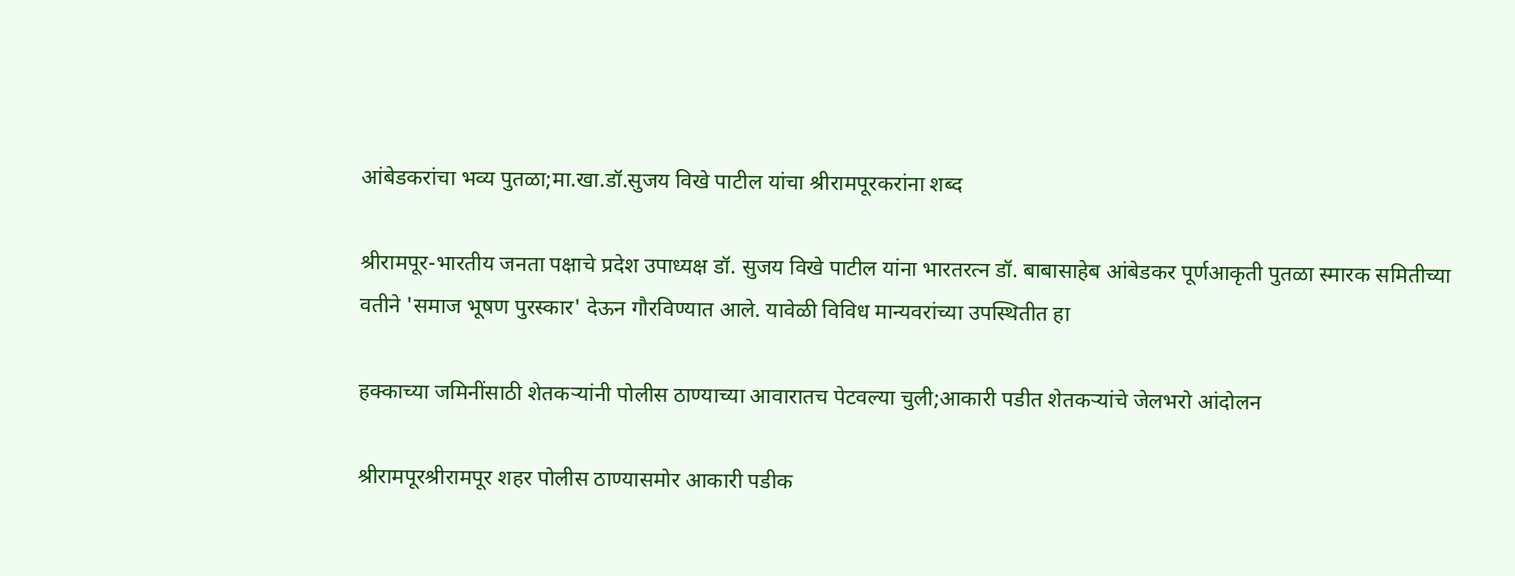आंबेडकरांचा भव्य पुतळा;मा.खा.डॉ.सुजय विखे पाटील यांचा श्रीरामपूरकरांना शब्द

श्रीरामपूर-भारतीय जनता पक्षाचे प्रदेश उपाध्यक्ष डॉ. सुजय विखे पाटील यांना भारतरत्न डॉ. बाबासाहेब आंबेडकर पूर्णआकृती पुतळा स्मारक समितीच्या वतीने 'समाज भूषण पुरस्कार' देऊन गौरविण्यात आले. यावेळी विविध मान्यवरांच्या उपस्थितीत हा

हक्काच्या जमिनींसाठी शेतकऱ्यांनी पोलीस ठाण्याच्या आवारातच पेटवल्या चुली;आकारी पडीत शेतकऱ्यांचे जेलभरो आंदोलन

श्रीरामपूरश्रीरामपूर शहर पोलीस ठाण्यासमोर आकारी पडीक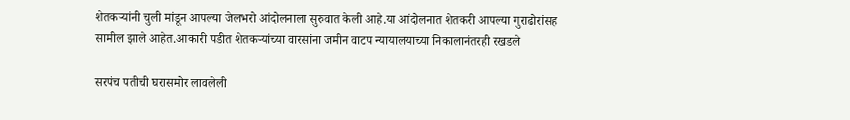शेतकऱ्यांनी चुली मांडून आपल्या जेलभरो आंदोलनाला सुरुवात केली आहे.या आंदोलनात शेतकरी आपल्या गुराढोरांसह सामील झाले आहेत.आकारी पडीत शेतकऱ्यांच्या वारसांना जमीन वाटप न्यायालयाच्या निकालानंतरही रखडले

सरपंच पतीची घरासमोर लावलेली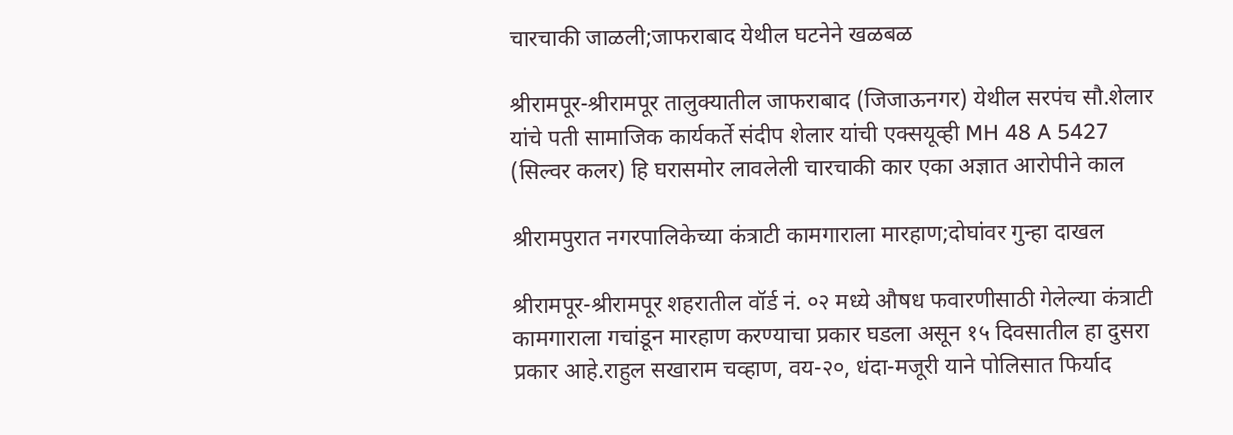चारचाकी जाळली;जाफराबाद येथील घटनेने खळबळ

श्रीरामपूर-श्रीरामपूर तालुक्यातील जाफराबाद (जिजाऊनगर) येथील सरपंच सौ.शेलार यांचे पती सामाजिक कार्यकर्ते संदीप शेलार यांची एक्सयूव्ही MH 48 A 5427 (सिल्वर कलर) हि घरासमोर लावलेली चारचाकी कार एका अज्ञात आरोपीने काल

श्रीरामपुरात नगरपालिकेच्या कंत्राटी कामगाराला मारहाण;दोघांवर गुन्हा दाखल

श्रीरामपूर-श्रीरामपूर शहरातील वॉर्ड नं. ०२ मध्ये औषध फवारणीसाठी गेलेल्या कंत्राटी कामगाराला गचांडून मारहाण करण्याचा प्रकार घडला असून १५ दिवसातील हा दुसरा प्रकार आहे.राहुल सखाराम चव्हाण, वय-२०, धंदा-मजूरी याने पोलिसात फिर्याद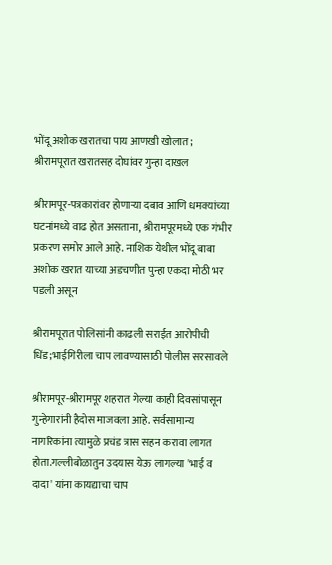भोंदू अशोक खरातचा पाय आणखी खोलात; श्रीरामपूरात खरातसह दोघांवर गुन्हा दाखल

श्रीरामपूर-पत्रकारांवर होणाऱ्या दबाव आणि धमक्यांच्या घटनांमध्ये वाढ होत असताना, श्रीरामपूरमध्ये एक गंभीर प्रकरण समोर आले आहे. नाशिक येथील भोंदू बाबा अशोक खरात याच्या अडचणीत पुन्हा एकदा मोठी भर पडली असून

श्रीरामपूरात पोलिसांनी काढली सराईत आरोपीची धिंड;भाईगिरीला चाप लावण्यासाठी पोलीस सरसावले

श्रीरामपूर-श्रीरामपूर शहरात गेल्या काही दिवसांपासून गुन्हेगारांनी हैदोस माजवला आहे. सर्वसामान्य नागरिकांना त्यामुळे प्रचंड त्रास सहन करावा लागत होता.गल्लीबोळातुन उदयास येऊ लागल्या 'भाई व दादा' यांना कायद्याचा चाप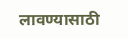लावण्यासाठी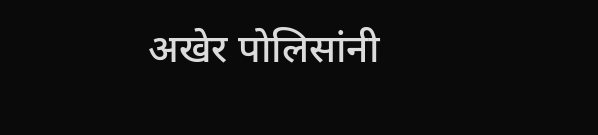अखेर पोलिसांनी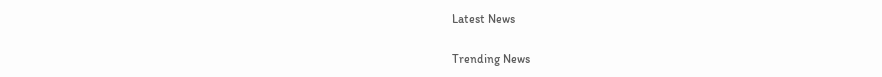Latest News

Trending News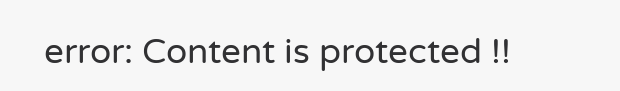error: Content is protected !!